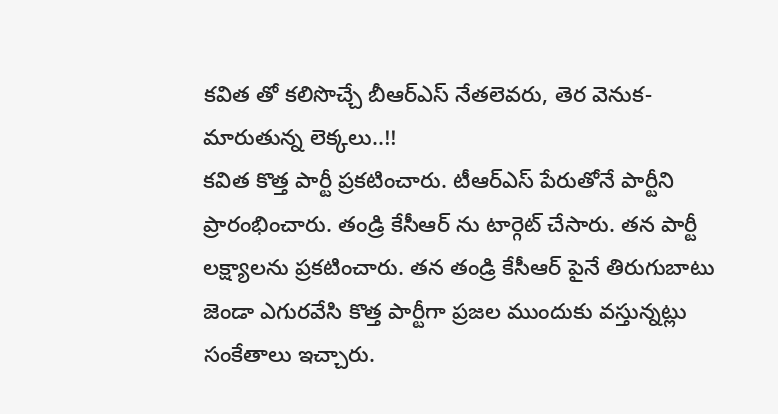కవిత తో కలిసొచ్చే బీఆర్ఎస్ నేతలెవరు, తెర వెనుక- మారుతున్న లెక్కలు..!!
కవిత కొత్త పార్టీ ప్రకటించారు. టీఆర్ఎస్ పేరుతోనే పార్టీని ప్రారంభించారు. తండ్రి కేసీఆర్ ను టార్గెట్ చేసారు. తన పార్టీ లక్ష్యాలను ప్రకటించారు. తన తండ్రి కేసీఆర్ పైనే తిరుగుబాటు జెండా ఎగురవేసి కొత్త పార్టీగా ప్రజల ముందుకు వస్తున్నట్లు సంకేతాలు ఇచ్చారు.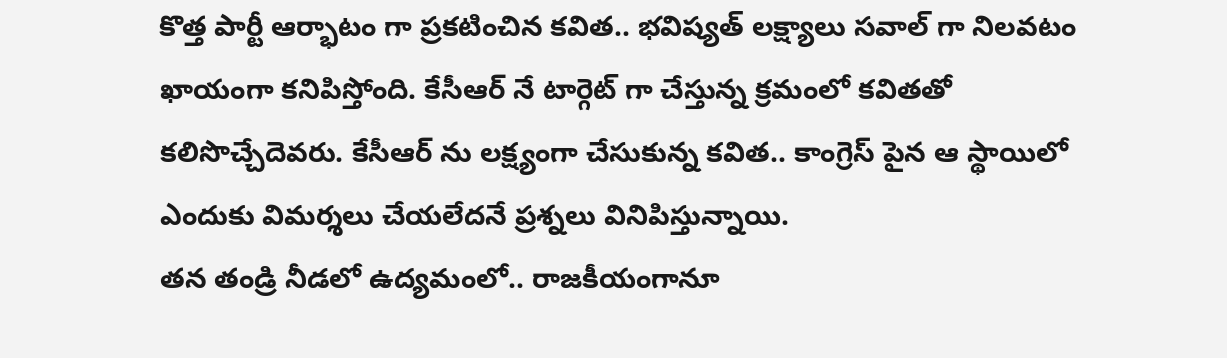కొత్త పార్టీ ఆర్భాటం గా ప్రకటించిన కవిత.. భవిష్యత్ లక్ష్యాలు సవాల్ గా నిలవటం ఖాయంగా కనిపిస్తోంది. కేసీఆర్ నే టార్గెట్ గా చేస్తున్న క్రమంలో కవితతో కలిసొచ్చేదెవరు. కేసీఆర్ ను లక్ష్యంగా చేసుకున్న కవిత.. కాంగ్రెస్ పైన ఆ స్థాయిలో ఎందుకు విమర్శలు చేయలేదనే ప్రశ్నలు వినిపిస్తున్నాయి.
తన తండ్రి నీడలో ఉద్యమంలో.. రాజకీయంగానూ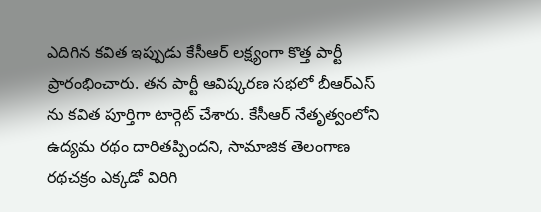ఎదిగిన కవిత ఇప్పుడు కేసీఆర్ లక్ష్యంగా కొత్త పార్టీ ప్రారంభించారు. తన పార్టీ ఆవిష్కరణ సభలో బీఆర్ఎస్ ను కవిత పూర్తిగా టార్గెట్ చేశారు. కేసీఆర్ నేతృత్వంలోని ఉద్యమ రథం దారితప్పిందని, సామాజిక తెలంగాణ రథచక్రం ఎక్కడో విరిగి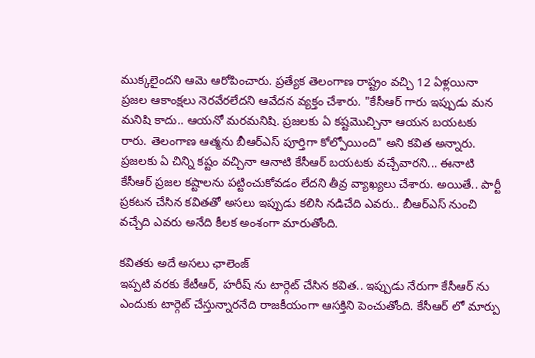ముక్కలైందని ఆమె ఆరోపించారు. ప్రత్యేక తెలంగాణ రాష్ట్రం వచ్చి 12 ఏళ్లయినా ప్రజల ఆకాంక్షలు నెరవేరలేదని ఆవేదన వ్యక్తం చేశారు. "కేసీఆర్ గారు ఇప్పుడు మన మనిషి కాదు.. ఆయనో మరమనిషి. ప్రజలకు ఏ కష్టమొచ్చినా ఆయన బయటకు రారు. తెలంగాణ ఆత్మను బీఆర్ఎస్ పూర్తిగా కోల్పోయింది" అని కవిత అన్నారు. ప్రజలకు ఏ చిన్ని కష్టం వచ్చినా ఆనాటి కేసీఆర్ బయటకు వచ్చేవారని... ఈనాటి కేసీఆర్ ప్రజల కష్టాలను పట్టించుకోవడం లేదని తీవ్ర వ్యాఖ్యలు చేశారు. అయితే.. పార్టీ ప్రకటన చేసిన కవితతో అసలు ఇప్పుడు కలిసి నడిచేది ఎవరు.. బీఆర్ఎస్ నుంచి వచ్చేది ఎవరు అనేది కీలక అంశంగా మారుతోంది.

కవితకు అదే అసలు ఛాలెంజ్
ఇప్పటి వరకు కేటీఆర్, హరీష్ ను టార్గెట్ చేసిన కవిత.. ఇప్పుడు నేరుగా కేసీఆర్ ను ఎందుకు టార్గెట్ చేస్తున్నారనేది రాజకీయంగా ఆసక్తిని పెంచుతోంది. కేసీఆర్ లో మార్పు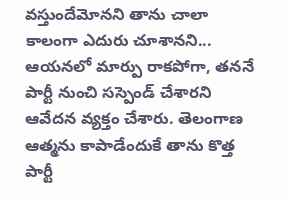వస్తుందేమోనని తాను చాలా కాలంగా ఎదురు చూశానని... ఆయనలో మార్పు రాకపోగా, తననే పార్టీ నుంచి సస్పెండ్ చేశారని ఆవేదన వ్యక్తం చేశారు. తెలంగాణ ఆత్మను కాపాడేందుకే తాను కొత్త పార్టీ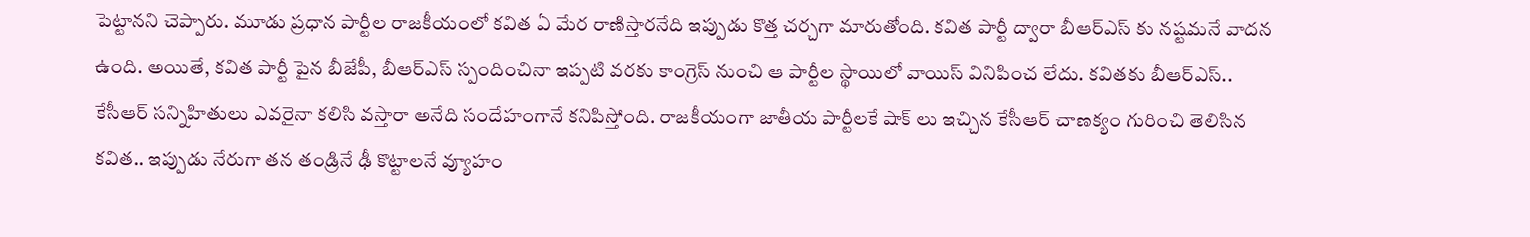పెట్టానని చెప్పారు. మూడు ప్రధాన పార్టీల రాజకీయంలో కవిత ఏ మేర రాణిస్తారనేది ఇప్పుడు కొత్త చర్చగా మారుతోంది. కవిత పార్టీ ద్వారా బీఆర్ఎస్ కు నష్టమనే వాదన ఉంది. అయితే, కవిత పార్టీ పైన బీజేపీ, బీఆర్ఎస్ స్పందించినా ఇప్పటి వరకు కాంగ్రెస్ నుంచి ఆ పార్టీల స్థాయిలో వాయిస్ వినిపించ లేదు. కవితకు బీఆర్ఎస్.. కేసీఆర్ సన్నిహితులు ఎవరైనా కలిసి వస్తారా అనేది సందేహంగానే కనిపిస్తోంది. రాజకీయంగా జాతీయ పార్టీలకే షాక్ లు ఇచ్చిన కేసీఆర్ చాణక్యం గురించి తెలిసిన కవిత.. ఇప్పుడు నేరుగా తన తండ్రినే ఢీ కొట్టాలనే వ్యూహం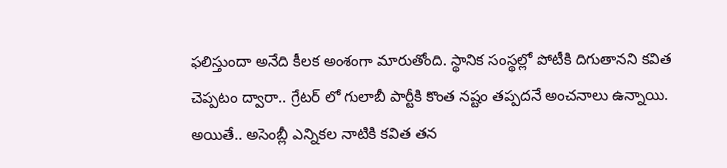ఫలిస్తుందా అనేది కీలక అంశంగా మారుతోంది. స్థానిక సంస్థల్లో పోటీకి దిగుతానని కవిత చెప్పటం ద్వారా.. గ్రేటర్ లో గులాబీ పార్టీకి కొంత నష్టం తప్పదనే అంచనాలు ఉన్నాయి. అయితే.. అసెంబ్లీ ఎన్నికల నాటికి కవిత తన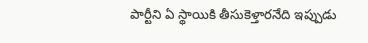పార్టీని ఏ స్థాయికి తీసుకెళ్తారనేది ఇప్పుడు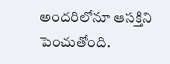అందరిలోనూ ఆసక్తిని పెంచుతోంది.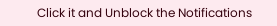Click it and Unblock the Notifications